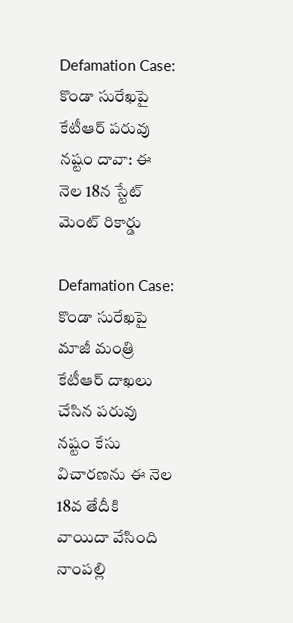Defamation Case: కొండా సురేఖపై కేటీఆర్ పరువు నష్టం దావా: ఈ నెల 18న స్టేట్ మెంట్ రికార్డు

Defamation Case: కొండా సురేఖపై మాజీ మంత్రి కేటీఆర్ దాఖలు చేసిన పరువు నష్టం కేసు విచారణను ఈ నెల 18వ తేదీకి వాయిదా వేసింది నాంపల్లి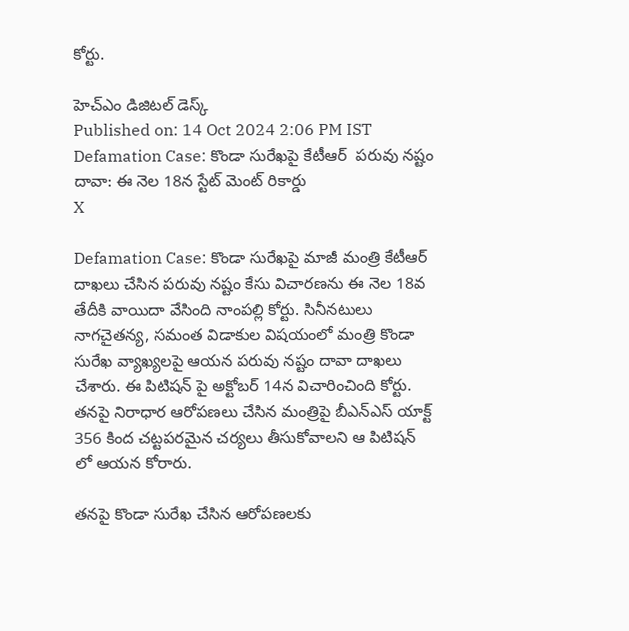కోర్టు.

హెచ్ఎం డిజిటల్ డెస్క్
Published on: 14 Oct 2024 2:06 PM IST
Defamation Case: కొండా సురేఖపై కేటీఆర్  పరువు నష్టం దావా: ఈ నెల 18న స్టేట్ మెంట్ రికార్డు
X

Defamation Case: కొండా సురేఖపై మాజీ మంత్రి కేటీఆర్ దాఖలు చేసిన పరువు నష్టం కేసు విచారణను ఈ నెల 18వ తేదీకి వాయిదా వేసింది నాంపల్లి కోర్టు. సినీనటులు నాగచైతన్య, సమంత విడాకుల విషయంలో మంత్రి కొండా సురేఖ వ్యాఖ్యలపై ఆయన పరువు నష్టం దావా దాఖలు చేశారు. ఈ పిటిషన్ పై అక్టోబర్ 14న విచారించింది కోర్టు. తనపై నిరాధార ఆరోపణలు చేసిన మంత్రిపై బీఎన్ఎస్ యాక్ట్ 356 కింద చట్టపరమైన చర్యలు తీసుకోవాలని ఆ పిటిషన్ లో ఆయన కోరారు.

తనపై కొండా సురేఖ చేసిన ఆరోపణలకు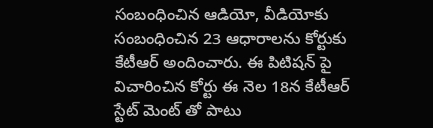సంబంధించిన ఆడియో, వీడియోకు సంబంధించిన 23 ఆధారాలను కోర్టుకు కేటీఆర్ అందించారు. ఈ పిటిషన్ పై విచారించిన కోర్టు ఈ నెల 18న కేటీఆర్ స్టేట్ మెంట్ తో పాటు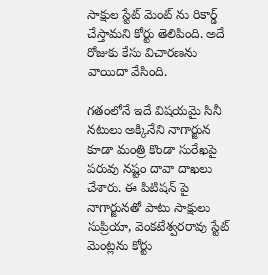సాక్షుల స్టేట్ మెంట్ ను రికార్డ్ చేస్తామని కోర్టు తెలిపింది. అదే రోజుకు కేసు విచారణను వాయిదా వేసింది.

గతంలోనే ఇదే విషయమై సినీ నటులు అక్కినేని నాగార్జున కూడా మంత్రి కొండా సురేఖపై పరువు నష్టం దావా దాఖలు చేశారు. ఈ పిటిషన్ పై నాగార్జునతో పాటు సాక్షులు సుప్రియా, వెంకటేశ్వరరావు స్టేట్ మెంట్లను కోర్టు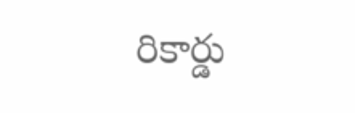రికార్డు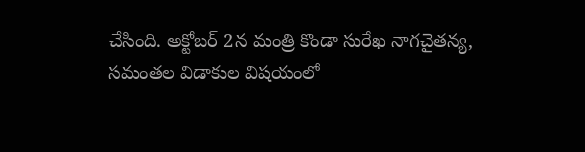చేసింది. అక్టోబర్ 2న మంత్రి కొండా సురేఖ నాగచైతన్య, సమంతల విడాకుల విషయంలో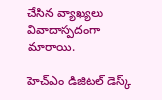చేసిన వ్యాఖ్యలు వివాదాస్పదంగా మారాయి.

హెచ్ఎం డిజిటల్ డెస్క్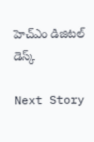హెచ్ఎం డిజిటల్ డెస్క్

Next Story